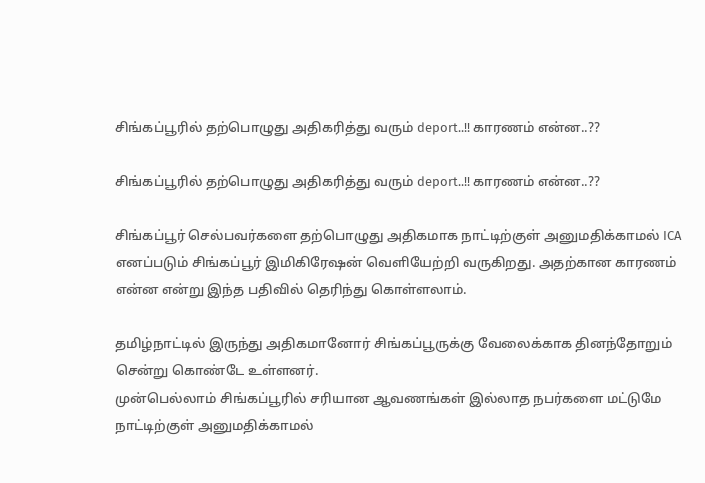சிங்கப்பூரில் தற்பொழுது அதிகரித்து வரும் deport..!! காரணம் என்ன..??

சிங்கப்பூரில் தற்பொழுது அதிகரித்து வரும் deport..!! காரணம் என்ன..??

சிங்கப்பூர் செல்பவர்களை தற்பொழுது அதிகமாக நாட்டிற்குள் அனுமதிக்காமல் ICA எனப்படும் சிங்கப்பூர் இமிகிரேஷன் வெளியேற்றி வருகிறது. அதற்கான காரணம் என்ன என்று இந்த பதிவில் தெரிந்து கொள்ளலாம்.

தமிழ்நாட்டில் இருந்து அதிகமானோர் சிங்கப்பூருக்கு வேலைக்காக தினந்தோறும் சென்று கொண்டே உள்ளனர்.
முன்பெல்லாம் சிங்கப்பூரில் சரியான ஆவணங்கள் இல்லாத நபர்களை மட்டுமே நாட்டிற்குள் அனுமதிக்காமல்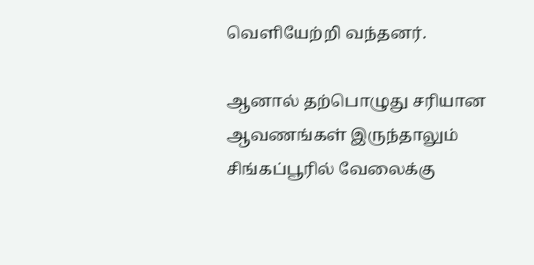வெளியேற்றி வந்தனர்.

ஆனால் தற்பொழுது சரியான ஆவணங்கள் இருந்தாலும் சிங்கப்பூரில் வேலைக்கு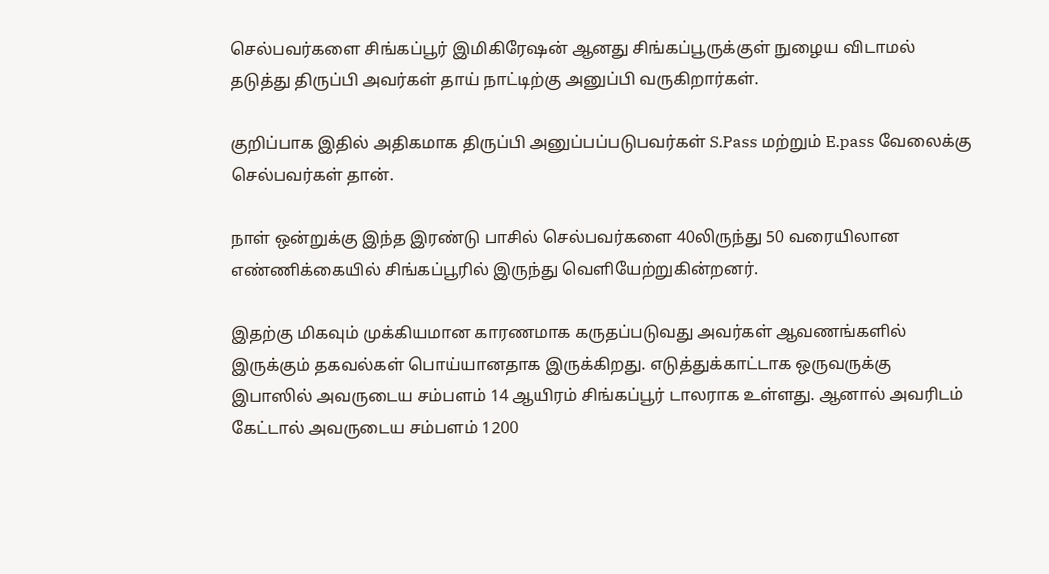செல்பவர்களை சிங்கப்பூர் இமிகிரேஷன் ஆனது சிங்கப்பூருக்குள் நுழைய விடாமல் தடுத்து திருப்பி அவர்கள் தாய் நாட்டிற்கு அனுப்பி வருகிறார்கள்.

குறிப்பாக இதில் அதிகமாக திருப்பி அனுப்பப்படுபவர்கள் S.Pass மற்றும் E.pass வேலைக்கு செல்பவர்கள் தான்.

நாள் ஒன்றுக்கு இந்த இரண்டு பாசில் செல்பவர்களை 40லிருந்து 50 வரையிலான எண்ணிக்கையில் சிங்கப்பூரில் இருந்து வெளியேற்றுகின்றனர்.

இதற்கு மிகவும் முக்கியமான காரணமாக கருதப்படுவது அவர்கள் ஆவணங்களில் இருக்கும் தகவல்கள் பொய்யானதாக இருக்கிறது. எடுத்துக்காட்டாக ஒருவருக்கு இபாஸில் அவருடைய சம்பளம் 14 ஆயிரம் சிங்கப்பூர் டாலராக உள்ளது. ஆனால் அவரிடம் கேட்டால் அவருடைய சம்பளம் 1200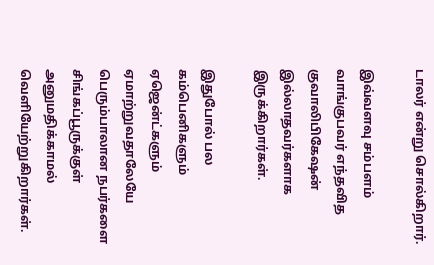டாலர் என்று சொல்கிறார்.

இவ்வளவு சம்பளம் வாங்குபவர் எந்தவித குவாலிபிகேஷன் இல்லாதவர்களாக இருக்கிறார்கள்.

இதுபோல் பல கம்பெனிகளும் ஏஜென்ட்களும் ஏமாற்றுவதாலேயே பெரும்பாலான நபர்களை சிங்கப்பூருக்குள் அனுமதிக்காமல் வெளியேற்றுகிறார்கள்.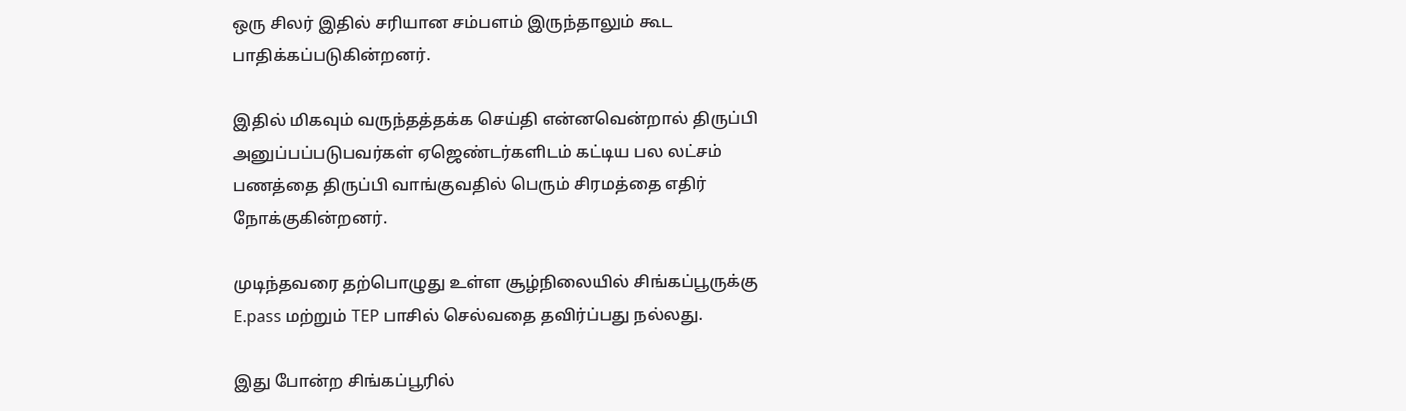ஒரு சிலர் இதில் சரியான சம்பளம் இருந்தாலும் கூட பாதிக்கப்படுகின்றனர்.

இதில் மிகவும் வருந்தத்தக்க செய்தி என்னவென்றால் திருப்பி அனுப்பப்படுபவர்கள் ஏஜெண்டர்களிடம் கட்டிய பல லட்சம் பணத்தை திருப்பி வாங்குவதில் பெரும் சிரமத்தை எதிர் நோக்குகின்றனர்.

முடிந்தவரை தற்பொழுது உள்ள சூழ்நிலையில் சிங்கப்பூருக்கு E.pass மற்றும் TEP பாசில் செல்வதை தவிர்ப்பது நல்லது.

இது போன்ற சிங்கப்பூரில்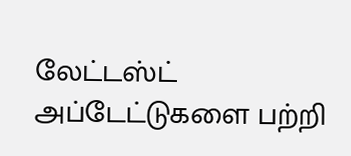லேட்டஸ்ட் அப்டேட்டுகளை பற்றி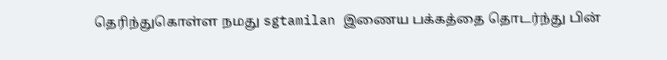தெரிந்துகொள்ள நமது sgtamilan இணைய பக்கத்தை தொடர்ந்து பின்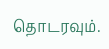தொடரவும்.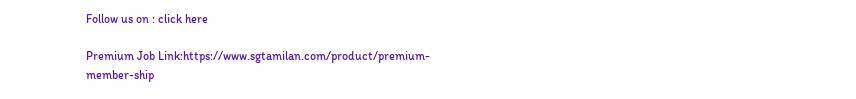Follow us on : click here

Premium Job Link:https://www.sgtamilan.com/product/premium-member-ship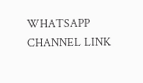WHATSAPP CHANNEL LINK